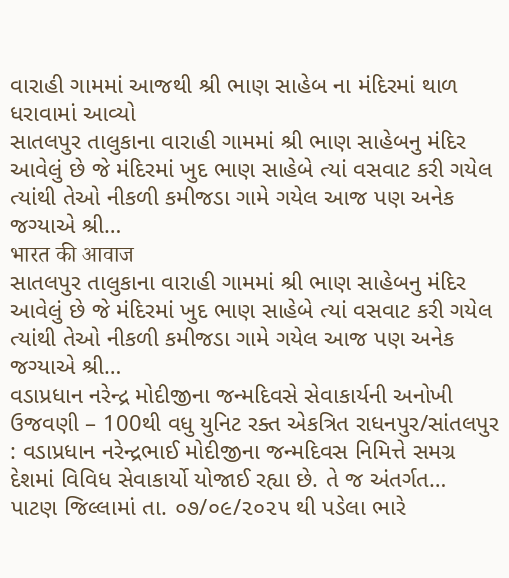વારાહી ગામમાં આજથી શ્રી ભાણ સાહેબ ના મંદિરમાં થાળ ધરાવામાં આવ્યો
સાતલપુર તાલુકાના વારાહી ગામમાં શ્રી ભાણ સાહેબનુ મંદિર આવેલું છે જે મંદિરમાં ખુદ ભાણ સાહેબે ત્યાં વસવાટ કરી ગયેલ ત્યાંથી તેઓ નીકળી કમીજડા ગામે ગયેલ આજ પણ અનેક જગ્યાએ શ્રી…
भारत की आवाज
સાતલપુર તાલુકાના વારાહી ગામમાં શ્રી ભાણ સાહેબનુ મંદિર આવેલું છે જે મંદિરમાં ખુદ ભાણ સાહેબે ત્યાં વસવાટ કરી ગયેલ ત્યાંથી તેઓ નીકળી કમીજડા ગામે ગયેલ આજ પણ અનેક જગ્યાએ શ્રી…
વડાપ્રધાન નરેન્દ્ર મોદીજીના જન્મદિવસે સેવાકાર્યની અનોખી ઉજવણી – 100થી વધુ યુનિટ રક્ત એકત્રિત રાધનપુર/સાંતલપુર : વડાપ્રધાન નરેન્દ્રભાઈ મોદીજીના જન્મદિવસ નિમિત્તે સમગ્ર દેશમાં વિવિધ સેવાકાર્યો યોજાઈ રહ્યા છે. તે જ અંતર્ગત…
પાટણ જિલ્લામાં તા. ૦૭/૦૯/૨૦૨૫ થી પડેલા ભારે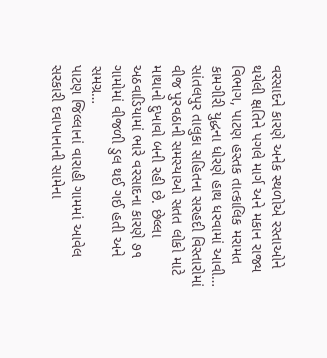વરસાદને કારણે અનેક સ્થળોએ રસ્તાઓને થયેલી ક્ષતિને પગલે માર્ગ અને મકાન રાજ્ય વિભાગ, પાટણ હસ્તક તાત્કાલિક મરામત કામગીરી યુદ્ધના ધોરણે હાથ ધરવામાં આવી…
સાંતલપુર તાલુકા સહિતના સરહદી વિસ્તારોમાં વીજ પુરવઠાની સમસ્યાઓ સતત લોકો માટે માથાનો દુખાવો બની રહી છે. છેલ્લા અઠવાડિયામાં ભારે વરસાદના કારણે ૭૧ ગામોમાં વીજળી ડુલ થઈ ગઈ હતી અને સમગ્ર…
પાટણ જિલ્લાનાં વારાહી ગામમાં આવેલ સરકારી દવાખાનાની સામેના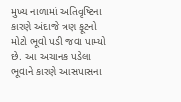મુખ્ય નાળામાં અતિવૃષ્ટિના કારણે અંદાજે ત્રણ ફૂટનો મોટો ભૂવો પડી જવા પામ્યો છે. આ અચાનક પડેલા ભૂવાને કારણે આસપાસના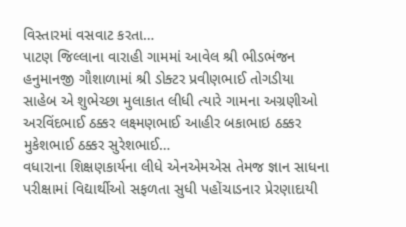વિસ્તારમાં વસવાટ કરતા…
પાટણ જિલ્લાના વારાહી ગામમાં આવેલ શ્રી ભીડભંજન હનુમાનજી ગૌશાળામાં શ્રી ડોક્ટર પ્રવીણભાઈ તોગડીયા સાહેબ એ શુભેચ્છા મુલાકાત લીધી ત્યારે ગામના અગ્રણીઓ અરવિંદભાઈ ઠક્કર લક્ષ્મણભાઈ આહીર બકાભાઇ ઠક્કર મુકેશભાઈ ઠક્કર સુરેશભાઈ…
વધારાના શિક્ષણકાર્યના લીધે એનએમએસ તેમજ જ્ઞાન સાધના પરીક્ષામાં વિદ્યાર્થીઓ સફળતા સુધી પહોંચાડનાર પ્રેરણાદાયી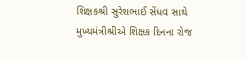શિક્ષકશ્રી સુરેશભાઈ સેંધવ સાથે મુખ્યમંત્રીશ્રીએ શિક્ષક દિનના રોજ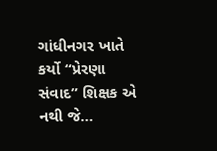ગાંધીનગર ખાતે કર્યો “પ્રેરણા સંવાદ” શિક્ષક એ નથી જે…